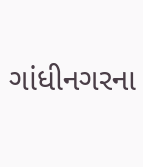ગાંધીનગરના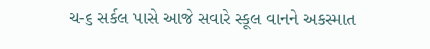ચ-૬ સર્કલ પાસે આજે સવારે સ્કૂલ વાનને અકસ્માત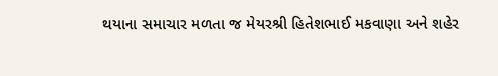થયાના સમાચાર મળતા જ મેયરશ્રી હિતેશભાઈ મકવાણા અને શહેર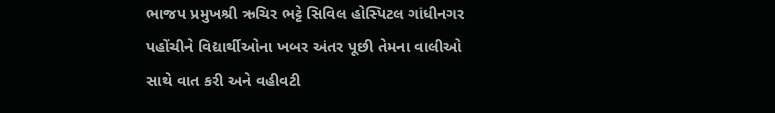ભાજપ પ્રમુખશ્રી ઋચિર ભટ્ટે સિવિલ હોસ્પિટલ ગાંધીનગર પહોંચીને વિદ્યાર્થીઓના ખબર અંતર પૂછી તેમના વાલીઓ સાથે વાત કરી અને વહીવટી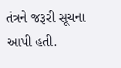તંત્રને જરૂરી સૂચના આપી હતી.